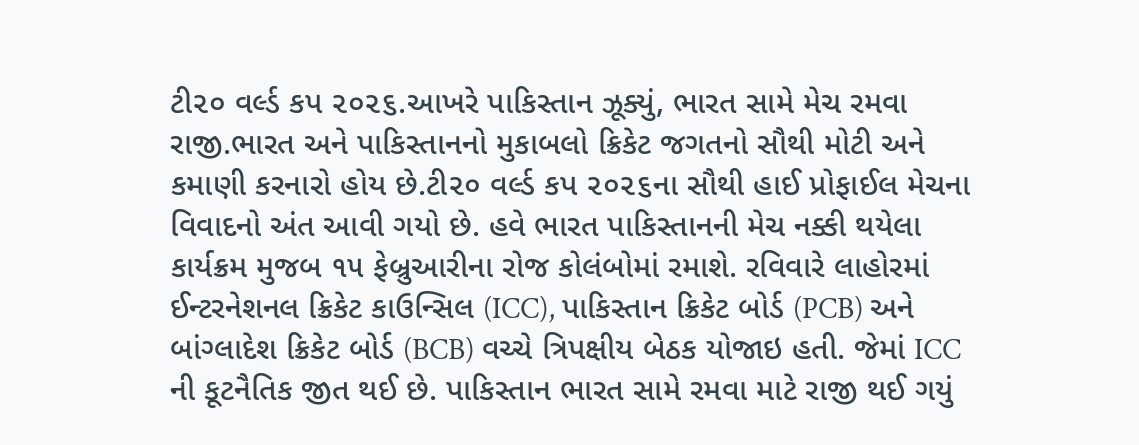ટી૨૦ વર્લ્ડ કપ ૨૦૨૬.આખરે પાકિસ્તાન ઝૂક્યું, ભારત સામે મેચ રમવા રાજી.ભારત અને પાકિસ્તાનનો મુકાબલો ક્રિકેટ જગતનો સૌથી મોટી અને કમાણી કરનારો હોય છે.ટી૨૦ વર્લ્ડ કપ ૨૦૨૬ના સૌથી હાઈ પ્રોફાઈલ મેચના વિવાદનો અંત આવી ગયો છે. હવે ભારત પાકિસ્તાનની મેચ નક્કી થયેલા કાર્યક્રમ મુજબ ૧૫ ફેબ્રુઆરીના રોજ કોલંબોમાં રમાશે. રવિવારે લાહોરમાં ઈન્ટરનેશનલ ક્રિકેટ કાઉન્સિલ (ICC), પાકિસ્તાન ક્રિકેટ બોર્ડ (PCB) અને બાંગ્લાદેશ ક્રિકેટ બોર્ડ (BCB) વચ્ચે ત્રિપક્ષીય બેઠક યોજાઇ હતી. જેમાં ICC ની કૂટનૈતિક જીત થઈ છે. પાકિસ્તાન ભારત સામે રમવા માટે રાજી થઈ ગયું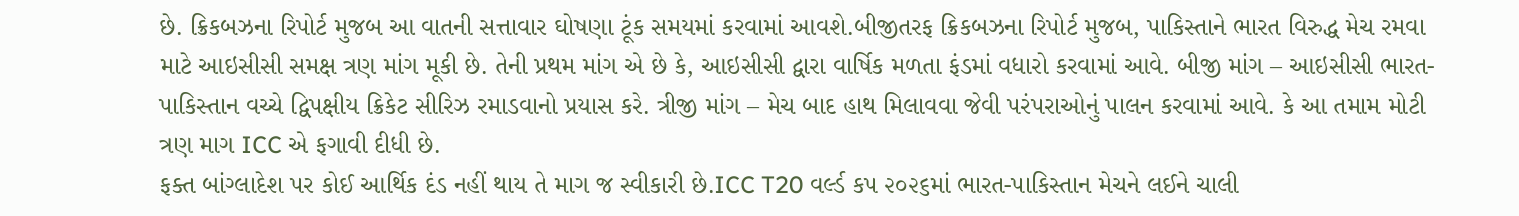છે. ક્રિકબઝના રિપોર્ટ મુજબ આ વાતની સત્તાવાર ઘોષણા ટૂંક સમયમાં કરવામાં આવશે.બીજીતરફ ક્રિકબઝના રિપોર્ટ મુજબ, પાકિસ્તાને ભારત વિરુદ્ધ મેચ રમવા માટે આઇસીસી સમક્ષ ત્રણ માંગ મૂકી છે. તેની પ્રથમ માંગ એ છે કે, આઇસીસી દ્વારા વાર્ષિક મળતા ફંડમાં વધારો કરવામાં આવે. બીજી માંગ – આઇસીસી ભારત-પાકિસ્તાન વચ્ચે દ્વિપક્ષીય ક્રિકેટ સીરિઝ રમાડવાનો પ્રયાસ કરે. ત્રીજી માંગ – મેચ બાદ હાથ મિલાવવા જેવી પરંપરાઓનું પાલન કરવામાં આવે. કે આ તમામ મોટી ત્રણ માગ ICC એ ફગાવી દીધી છે.
ફક્ત બાંગ્લાદેશ પર કોઈ આર્થિક દંડ નહીં થાય તે માગ જ સ્વીકારી છે.ICC T20 વર્લ્ડ કપ ૨૦૨૬માં ભારત-પાકિસ્તાન મેચને લઈને ચાલી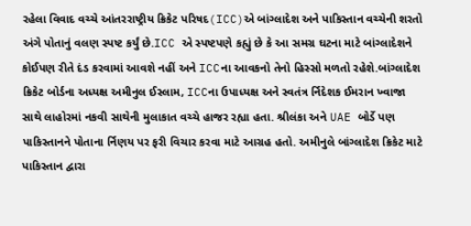રહેલા વિવાદ વચ્ચે આંતરરાષ્ટ્રીય ક્રિકેટ પરિષદ(ICC)એ બાંગ્લાદેશ અને પાકિસ્તાન વચ્ચેની શરતો અંગે પોતાનું વલણ સ્પષ્ટ કર્યું છે.ICC એ સ્પષ્ટપણે કહ્યું છે કે આ સમગ્ર ઘટના માટે બાંગ્લાદેશને કોઈપણ રીતે દંડ કરવામાં આવશે નહીં અને ICCના આવકનો તેનો હિસ્સો મળતો રહેશે.બાંગ્લાદેશ ક્રિકેટ બોર્ડના અધ્યક્ષ અમીનુલ ઈસ્લામ, ICCના ઉપાધ્યક્ષ અને સ્વતંત્ર ર્નિદેશક ઈમરાન ખ્વાજા સાથે લાહોરમાં નકવી સાથેની મુલાકાત વચ્ચે હાજર રહ્યા હતા. શ્રીલંકા અને UAE બોર્ડે પણ પાકિસ્તાનને પોતાના ર્નિણય પર ફરી વિચાર કરવા માટે આગ્રહ હતો. અમીનુલે બાંગ્લાદેશ ક્રિકેટ માટે પાકિસ્તાન દ્વારા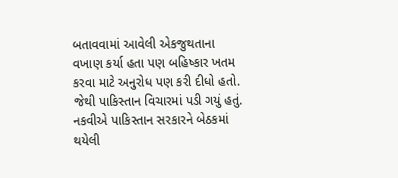બતાવવામાં આવેલી એકજુથતાના વખાણ કર્યા હતા પણ બહિષ્કાર ખતમ કરવા માટે અનુરોધ પણ કરી દીધો હતો. જેથી પાકિસ્તાન વિચારમાં પડી ગયું હતું. નકવીએ પાકિસ્તાન સરકારને બેઠકમાં થયેલી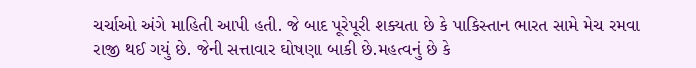ચર્ચાઓ અંગે માહિતી આપી હતી. જે બાદ પૂરેપૂરી શક્યતા છે કે પાકિસ્તાન ભારત સામે મેચ રમવા રાજી થઈ ગયું છે. જેની સત્તાવાર ઘોષણા બાકી છે.મહત્વનું છે કે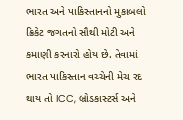ભારત અને પાકિસ્તાનનો મુકાબલો ક્રિકેટ જગતનો સૌથી મોટી અને કમાણી કરનારો હોય છે. તેવામાં ભારત પાકિસ્તાન વચ્ચેની મેચ રદ થાય તો ICC, બ્રોડકાસ્ટર્સ અને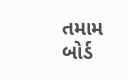તમામ બોર્ડ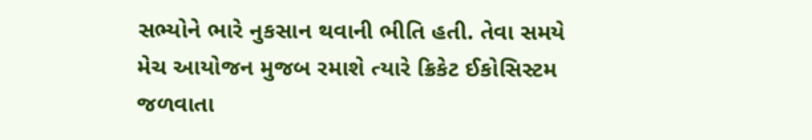સભ્યોને ભારે નુકસાન થવાની ભીતિ હતી. તેવા સમયે મેચ આયોજન મુજબ રમાશે ત્યારે ક્રિકેટ ઈકોસિસ્ટમ જળવાતા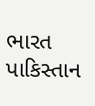ભારત પાકિસ્તાન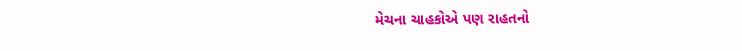મેચના ચાહકોએ પણ રાહતનો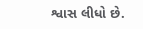શ્વાસ લીધો છે.